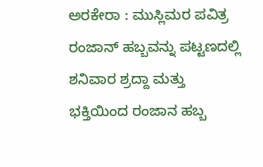ಅರಕೇರಾ : ಮುಸ್ಲಿಮರ ಪವಿತ್ರ ರಂಜಾನ್ ಹಬ್ಬವನ್ನು ಪಟ್ಟಣದಲ್ಲಿ ಶನಿವಾರ ಶ್ರದ್ದಾ ಮತ್ತು ಭಕ್ತಿಯಿಂದ ರಂಜಾನ ಹಬ್ಬ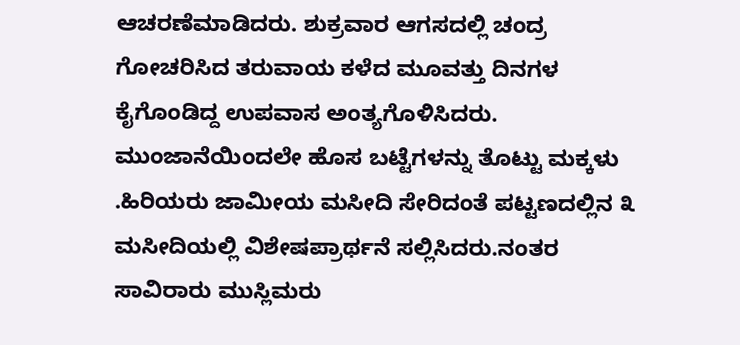ಆಚರಣೆಮಾಡಿದರು. ಶುಕ್ರವಾರ ಆಗಸದಲ್ಲಿ ಚಂದ್ರ ಗೋಚರಿಸಿದ ತರುವಾಯ ಕಳೆದ ಮೂವತ್ತು ದಿನಗಳ ಕೈಗೊಂಡಿದ್ದ ಉಪವಾಸ ಅಂತ್ಯಗೊಳಿಸಿದರು.
ಮುಂಜಾನೆಯಿಂದಲೇ ಹೊಸ ಬಟ್ಟೆಗಳನ್ನು ತೊಟ್ಟು ಮಕ್ಕಳು .ಹಿರಿಯರು ಜಾಮೀಯ ಮಸೀದಿ ಸೇರಿದಂತೆ ಪಟ್ಟಣದಲ್ಲಿನ ೩ ಮಸೀದಿಯಲ್ಲಿ ವಿಶೇಷಪ್ರಾರ್ಥನೆ ಸಲ್ಲಿಸಿದರು.ನಂತರ ಸಾವಿರಾರು ಮುಸ್ಲಿಮರು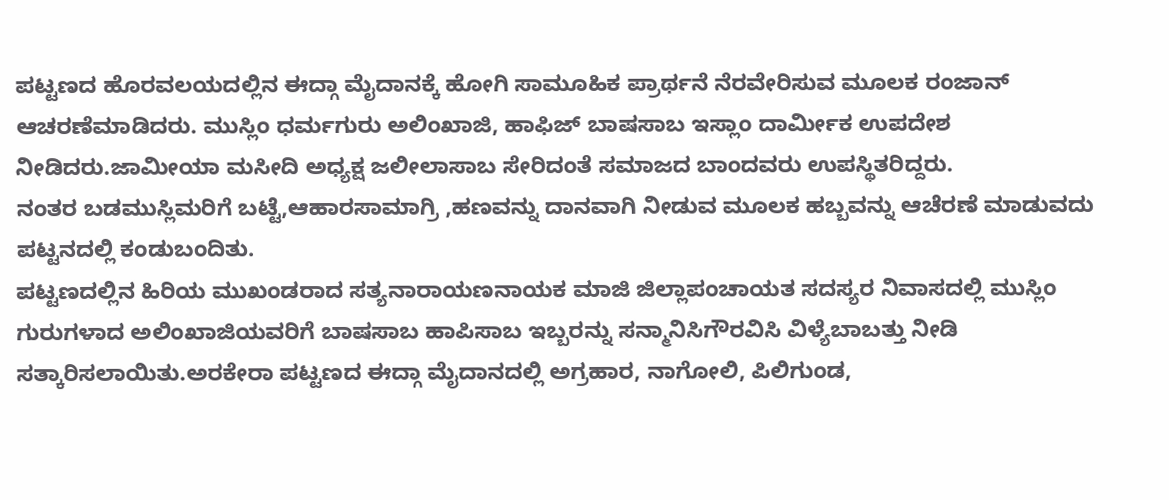ಪಟ್ಟಣದ ಹೊರವಲಯದಲ್ಲಿನ ಈದ್ಗಾ ಮೈದಾನಕ್ಕೆ ಹೋಗಿ ಸಾಮೂಹಿಕ ಪ್ರಾರ್ಥನೆ ನೆರವೇರಿಸುವ ಮೂಲಕ ರಂಜಾನ್ ಆಚರಣೆಮಾಡಿದರು. ಮುಸ್ಲಿಂ ಧರ್ಮಗುರು ಅಲಿಂಖಾಜಿ, ಹಾಫಿಜ್ ಬಾಷಸಾಬ ಇಸ್ಲಾಂ ದಾರ್ಮೀಕ ಉಪದೇಶ ನೀಡಿದರು.ಜಾಮೀಯಾ ಮಸೀದಿ ಅಧ್ಯಕ್ಷ ಜಲೀಲಾಸಾಬ ಸೇರಿದಂತೆ ಸಮಾಜದ ಬಾಂದವರು ಉಪಸ್ಥಿತರಿದ್ದರು.
ನಂತರ ಬಡಮುಸ್ಲಿಮರಿಗೆ ಬಟ್ಟೆ,ಆಹಾರಸಾಮಾಗ್ರಿ ,ಹಣವನ್ನು ದಾನವಾಗಿ ನೀಡುವ ಮೂಲಕ ಹಬ್ಬವನ್ನು ಆಚೆರಣೆ ಮಾಡುವದು ಪಟ್ಟನದಲ್ಲಿ ಕಂಡುಬಂದಿತು.
ಪಟ್ಟಣದಲ್ಲಿನ ಹಿರಿಯ ಮುಖಂಡರಾದ ಸತ್ಯನಾರಾಯಣನಾಯಕ ಮಾಜಿ ಜಿಲ್ಲಾಪಂಚಾಯತ ಸದಸ್ಯರ ನಿವಾಸದಲ್ಲಿ ಮುಸ್ಲಿಂ ಗುರುಗಳಾದ ಅಲಿಂಖಾಜಿಯವರಿಗೆ ಬಾಷಸಾಬ ಹಾಪಿಸಾಬ ಇಬ್ಬರನ್ನು ಸನ್ಮಾನಿಸಿಗೌರವಿಸಿ ವಿಳ್ಯೆಬಾಬತ್ತು ನೀಡಿ ಸತ್ಕಾರಿಸಲಾಯಿತು.ಅರಕೇರಾ ಪಟ್ಟಣದ ಈದ್ಗಾ ಮೈದಾನದಲ್ಲಿ ಅಗ್ರಹಾರ, ನಾಗೋಲಿ, ಪಿಲಿಗುಂಡ,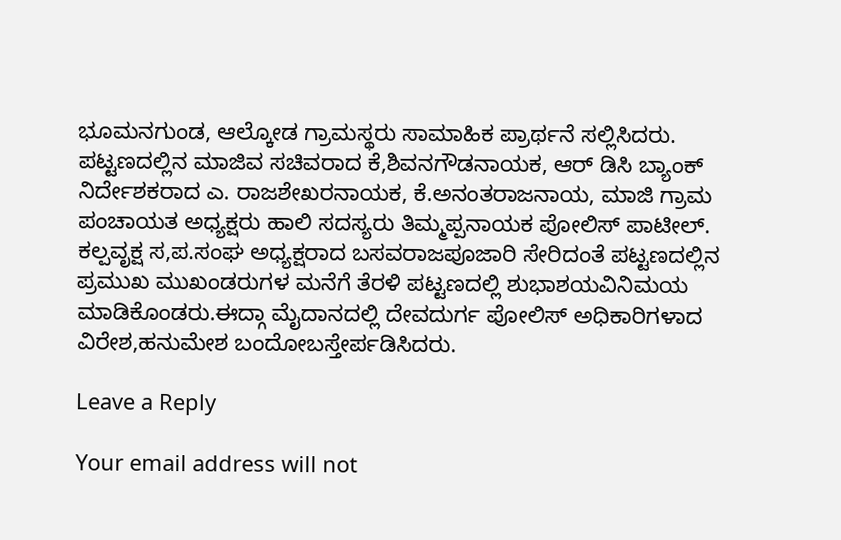ಭೂಮನಗುಂಡ, ಆಲ್ಕೋಡ ಗ್ರಾಮಸ್ಥರು ಸಾಮಾಹಿಕ ಪ್ರಾರ್ಥನೆ ಸಲ್ಲಿಸಿದರು.
ಪಟ್ಟಣದಲ್ಲಿನ ಮಾಜಿವ ಸಚಿವರಾದ ಕೆ,ಶಿವನಗೌಡನಾಯಕ, ಆರ್ ಡಿಸಿ ಬ್ಯಾಂಕ್ ನಿರ್ದೇಶಕರಾದ ಎ. ರಾಜಶೇಖರನಾಯಕ, ಕೆ.ಅನಂತರಾಜನಾಯ, ಮಾಜಿ ಗ್ರಾಮ ಪಂಚಾಯತ ಅಧ್ಯಕ್ಷರು ಹಾಲಿ ಸದಸ್ಯರು ತಿಮ್ಮಪ್ಪನಾಯಕ ಪೋಲಿಸ್ ಪಾಟೀಲ್. ಕಲ್ಪವೃಕ್ಷ ಸ,ಪ.ಸಂಘ ಅಧ್ಯಕ್ಷರಾದ ಬಸವರಾಜಪೂಜಾರಿ ಸೇರಿದಂತೆ ಪಟ್ಟಣದಲ್ಲಿನ ಪ್ರಮುಖ ಮುಖಂಡರುಗಳ ಮನೆಗೆ ತೆರಳಿ ಪಟ್ಟಣದಲ್ಲಿ ಶುಭಾಶಯವಿನಿಮಯ ಮಾಡಿಕೊಂಡರು.ಈದ್ಗಾ ಮೈದಾನದಲ್ಲಿ ದೇವದುರ್ಗ ಪೋಲಿಸ್ ಅಧಿಕಾರಿಗಳಾದ ವಿರೇಶ,ಹನುಮೇಶ ಬಂದೋಬಸ್ತೇರ್ಪಡಿಸಿದರು.

Leave a Reply

Your email address will not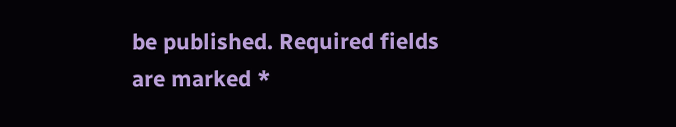be published. Required fields are marked *